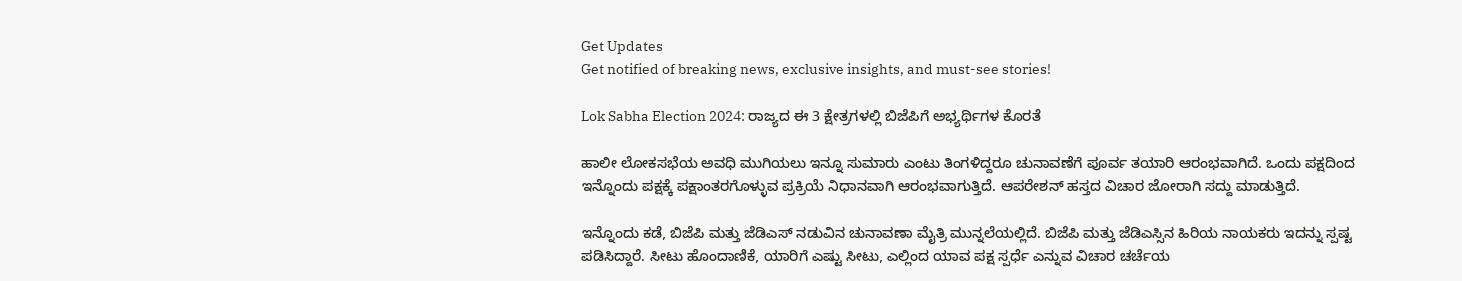Get Updates
Get notified of breaking news, exclusive insights, and must-see stories!

Lok Sabha Election 2024: ರಾಜ್ಯದ ಈ 3 ಕ್ಷೇತ್ರಗಳಲ್ಲಿ ಬಿಜೆಪಿಗೆ ಅಭ್ಯರ್ಥಿಗಳ ಕೊರತೆ

ಹಾಲೀ ಲೋಕಸಭೆಯ ಅವಧಿ ಮುಗಿಯಲು ಇನ್ನೂ ಸುಮಾರು ಎಂಟು ತಿಂಗಳಿದ್ದರೂ ಚುನಾವಣೆಗೆ ಪೂರ್ವ ತಯಾರಿ ಆರಂಭವಾಗಿದೆ. ಒಂದು ಪಕ್ಷದಿಂದ ಇನ್ನೊಂದು ಪಕ್ಷಕ್ಕೆ ಪಕ್ಷಾಂತರಗೊಳ್ಳುವ ಪ್ರಕ್ರಿಯೆ ನಿಧಾನವಾಗಿ ಆರಂಭವಾಗುತ್ತಿದೆ. ಆಪರೇಶನ್ ಹಸ್ತದ ವಿಚಾರ ಜೋರಾಗಿ ಸದ್ದು ಮಾಡುತ್ತಿದೆ.

ಇನ್ನೊಂದು ಕಡೆ, ಬಿಜೆಪಿ ಮತ್ತು ಜೆಡಿಎಸ್ ನಡುವಿನ ಚುನಾವಣಾ ಮೈತ್ರಿ ಮುನ್ನಲೆಯಲ್ಲಿದೆ. ಬಿಜೆಪಿ ಮತ್ತು ಜೆಡಿಎಸ್ಸಿನ ಹಿರಿಯ ನಾಯಕರು ಇದನ್ನು ಸ್ಪಷ್ಟ ಪಡಿಸಿದ್ದಾರೆ. ಸೀಟು ಹೊಂದಾಣಿಕೆ, ಯಾರಿಗೆ ಎಷ್ಟು ಸೀಟು, ಎಲ್ಲಿಂದ ಯಾವ ಪಕ್ಷ ಸ್ಪರ್ಧೆ ಎನ್ನುವ ವಿಚಾರ ಚರ್ಚೆಯ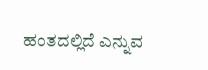ಹಂತದಲ್ಲಿದೆ ಎನ್ನುವ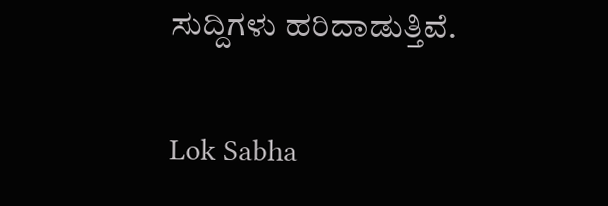ಸುದ್ದಿಗಳು ಹರಿದಾಡುತ್ತಿವೆ.

Lok Sabha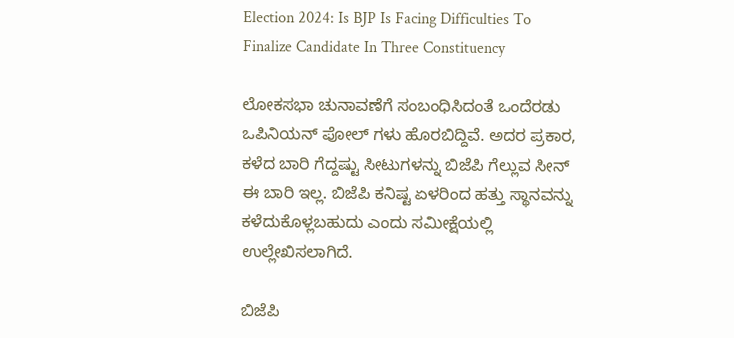Election 2024: Is BJP Is Facing Difficulties To Finalize Candidate In Three Constituency

ಲೋಕಸಭಾ ಚುನಾವಣೆಗೆ ಸಂಬಂಧಿಸಿದಂತೆ ಒಂದೆರಡು ಒಪಿನಿಯನ್ ಪೋಲ್ ಗಳು ಹೊರಬಿದ್ದಿವೆ. ಅದರ ಪ್ರಕಾರ, ಕಳೆದ ಬಾರಿ ಗೆದ್ದಷ್ಟು ಸೀಟುಗಳನ್ನು ಬಿಜೆಪಿ ಗೆಲ್ಲುವ ಸೀನ್ ಈ ಬಾರಿ ಇಲ್ಲ. ಬಿಜೆಪಿ ಕನಿಷ್ಟ ಏಳರಿಂದ ಹತ್ತು ಸ್ಥಾನವನ್ನು ಕಳೆದುಕೊಳ್ಲಬಹುದು ಎಂದು ಸಮೀಕ್ಷೆಯಲ್ಲಿ ಉಲ್ಲೇಖಿಸಲಾಗಿದೆ.

ಬಿಜೆಪಿ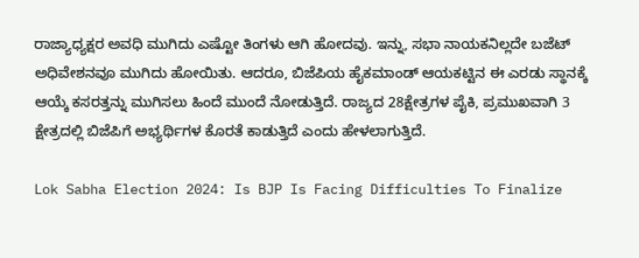ರಾಜ್ಯಾಧ್ಯಕ್ಷರ ಅವಧಿ ಮುಗಿದು ಎಷ್ಟೋ ತಿಂಗಳು ಆಗಿ ಹೋದವು. ಇನ್ನು, ಸಭಾ ನಾಯಕನಿಲ್ಲದೇ ಬಜೆಟ್ ಅಧಿವೇಶನವೂ ಮುಗಿದು ಹೋಯಿತು. ಆದರೂ, ಬಿಜೆಪಿಯ ಹೈಕಮಾಂಡ್ ಆಯಕಟ್ಟಿನ ಈ ಎರಡು ಸ್ಥಾನಕ್ಕೆ ಆಯ್ಕೆ ಕಸರತ್ತನ್ನು ಮುಗಿಸಲು ಹಿಂದೆ ಮುಂದೆ ನೋಡುತ್ತಿದೆ. ರಾಜ್ಯದ 28ಕ್ಷೇತ್ರಗಳ ಪೈಕಿ, ಪ್ರಮುಖವಾಗಿ 3 ಕ್ಷೇತ್ರದಲ್ಲಿ ಬಿಜೆಪಿಗೆ ಅಭ್ಯರ್ಥಿಗಳ ಕೊರತೆ ಕಾಡುತ್ತಿದೆ ಎಂದು ಹೇಳಲಾಗುತ್ತಿದೆ.

Lok Sabha Election 2024: Is BJP Is Facing Difficulties To Finalize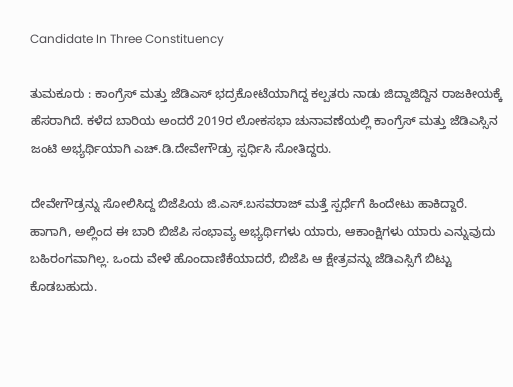Candidate In Three Constituency

ತುಮಕೂರು : ಕಾಂಗ್ರೆಸ್ ಮತ್ತು ಜೆಡಿಎಸ್ ಭದ್ರಕೋಟೆಯಾಗಿದ್ದ ಕಲ್ಪತರು ನಾಡು ಜಿದ್ದಾಜಿದ್ದಿನ ರಾಜಕೀಯಕ್ಕೆ ಹೆಸರಾಗಿದೆ. ಕಳೆದ ಬಾರಿಯ ಅಂದರೆ 2019ರ ಲೋಕಸಭಾ ಚುನಾವಣೆಯಲ್ಲಿ ಕಾಂಗ್ರೆಸ್ ಮತ್ತು ಜೆಡಿಎಸ್ಸಿನ ಜಂಟಿ ಅಭ್ಯರ್ಥಿಯಾಗಿ ಎಚ್.ಡಿ.ದೇವೇಗೌಡ್ರು ಸ್ಪರ್ಧಿಸಿ ಸೋತಿದ್ದರು.

ದೇವೇಗೌಡ್ರನ್ನು ಸೋಲಿಸಿದ್ದ ಬಿಜೆಪಿಯ ಜಿ.ಎಸ್.ಬಸವರಾಜ್ ಮತ್ತೆ ಸ್ಪರ್ಧೆಗೆ ಹಿಂದೇಟು ಹಾಕಿದ್ದಾರೆ. ಹಾಗಾಗಿ, ಅಲ್ಲಿಂದ ಈ ಬಾರಿ ಬಿಜೆಪಿ ಸಂಭಾವ್ಯ ಅಭ್ಯರ್ಥಿಗಳು ಯಾರು, ಆಕಾಂಕ್ಷಿಗಳು ಯಾರು ಎನ್ನುವುದು ಬಹಿರಂಗವಾಗಿಲ್ಲ. ಒಂದು ವೇಳೆ ಹೊಂದಾಣಿಕೆಯಾದರೆ, ಬಿಜೆಪಿ ಆ ಕ್ಷೇತ್ರವನ್ನು ಜೆಡಿಎಸ್ಸಿಗೆ ಬಿಟ್ಟು ಕೊಡಬಹುದು.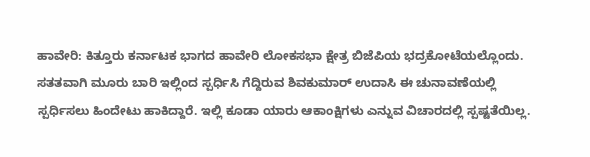ಹಾವೇರಿ: ಕಿತ್ತೂರು ಕರ್ನಾಟಕ ಭಾಗದ ಹಾವೇರಿ ಲೋಕಸಭಾ ಕ್ಷೇತ್ರ ಬಿಜೆಪಿಯ ಭದ್ರಕೋಟೆಯಲ್ಲೊಂದು. ಸತತವಾಗಿ ಮೂರು ಬಾರಿ ಇಲ್ಲಿಂದ ಸ್ಪರ್ಧಿಸಿ ಗೆದ್ದಿರುವ ಶಿವಕುಮಾರ್ ಉದಾಸಿ ಈ ಚುನಾವಣೆಯಲ್ಲಿ ಸ್ಪರ್ಧಿಸಲು ಹಿಂದೇಟು ಹಾಕಿದ್ದಾರೆ. ಇಲ್ಲಿ ಕೂಡಾ ಯಾರು ಆಕಾಂಕ್ಷಿಗಳು ಎನ್ನುವ ವಿಚಾರದಲ್ಲಿ ಸ್ಪಷ್ಟತೆಯಿಲ್ಲ.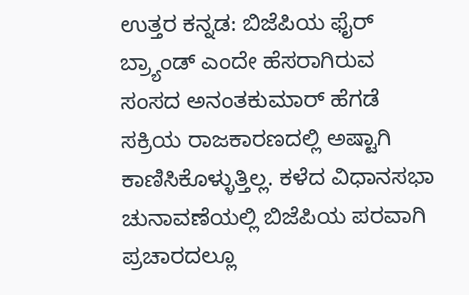ಉತ್ತರ ಕನ್ನಡ: ಬಿಜೆಪಿಯ ಫೈರ್ ಬ್ರ್ಯಾಂಡ್ ಎಂದೇ ಹೆಸರಾಗಿರುವ ಸಂಸದ ಅನಂತಕುಮಾರ್ ಹೆಗಡೆ ಸಕ್ರಿಯ ರಾಜಕಾರಣದಲ್ಲಿ ಅಷ್ಟಾಗಿ ಕಾಣಿಸಿಕೊಳ್ಳುತ್ತಿಲ್ಲ. ಕಳೆದ ವಿಧಾನಸಭಾ ಚುನಾವಣೆಯಲ್ಲಿ ಬಿಜೆಪಿಯ ಪರವಾಗಿ ಪ್ರಚಾರದಲ್ಲೂ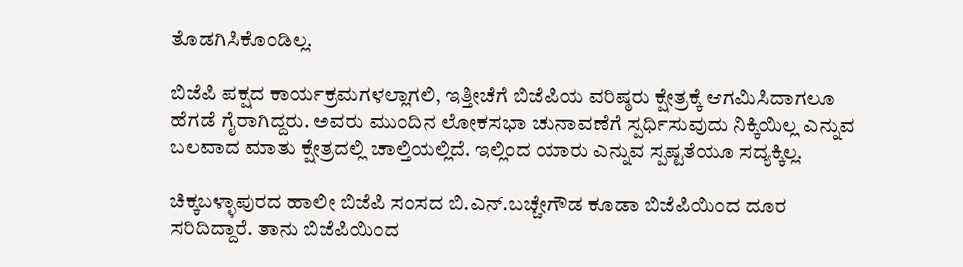ತೊಡಗಿಸಿಕೊಂಡಿಲ್ಲ.

ಬಿಜೆಪಿ ಪಕ್ಷದ ಕಾರ್ಯಕ್ರಮಗಳಲ್ಲಾಗಲಿ, ಇತ್ತೀಚೆಗೆ ಬಿಜೆಪಿಯ ವರಿಷ್ಠರು ಕ್ಷೇತ್ರಕ್ಕೆ ಆಗಮಿಸಿದಾಗಲೂ ಹೆಗಡೆ ಗೈರಾಗಿದ್ದರು. ಅವರು ಮುಂದಿನ ಲೋಕಸಭಾ ಚುನಾವಣೆಗೆ ಸ್ಪರ್ಧಿಸುವುದು ನಿಕ್ಕಿಯಿಲ್ಲ ಎನ್ನುವ ಬಲವಾದ ಮಾತು ಕ್ಷೇತ್ರದಲ್ಲಿ ಚಾಲ್ತಿಯಲ್ಲಿದೆ. ಇಲ್ಲಿಂದ ಯಾರು ಎನ್ನುವ ಸ್ಪಷ್ಟತೆಯೂ ಸದ್ಯಕ್ಕಿಲ್ಲ.

ಚಿಕ್ಕಬಳ್ಳಾಪುರದ ಹಾಲೀ ಬಿಜೆಪಿ ಸಂಸದ ಬಿ.ಎನ್.ಬಚ್ಚೇಗೌಡ ಕೂಡಾ ಬಿಜೆಪಿಯಿಂದ ದೂರ ಸರಿದಿದ್ದಾರೆ. ತಾನು ಬಿಜೆಪಿಯಿಂದ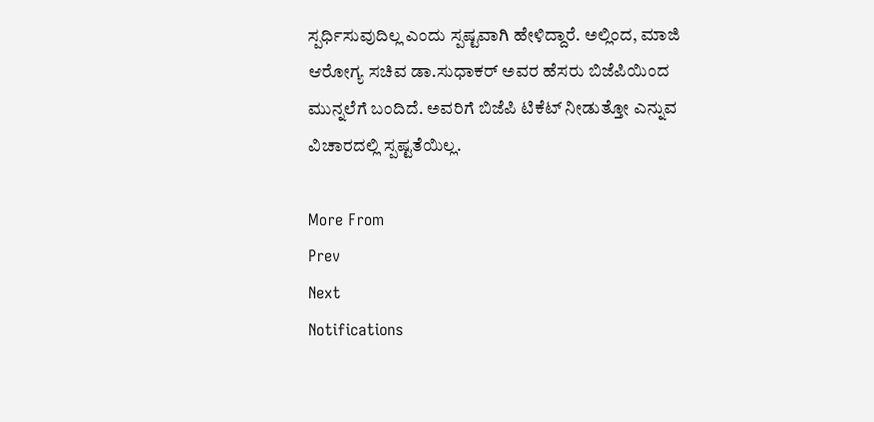ಸ್ಪರ್ಧಿಸುವುದಿಲ್ಲ ಎಂದು ಸ್ಪಷ್ಟವಾಗಿ ಹೇಳಿದ್ದಾರೆ. ಅಲ್ಲಿಂದ, ಮಾಜಿ ಆರೋಗ್ಯ ಸಚಿವ ಡಾ.ಸುಧಾಕರ್ ಅವರ ಹೆಸರು ಬಿಜೆಪಿಯಿಂದ ಮುನ್ನಲೆಗೆ ಬಂದಿದೆ. ಅವರಿಗೆ ಬಿಜೆಪಿ ಟಿಕೆಟ್ ನೀಡುತ್ತೋ ಎನ್ನುವ ವಿಚಾರದಲ್ಲಿ ಸ್ಪಷ್ಟತೆಯಿಲ್ಲ.

More From
Prev
Next
Notifications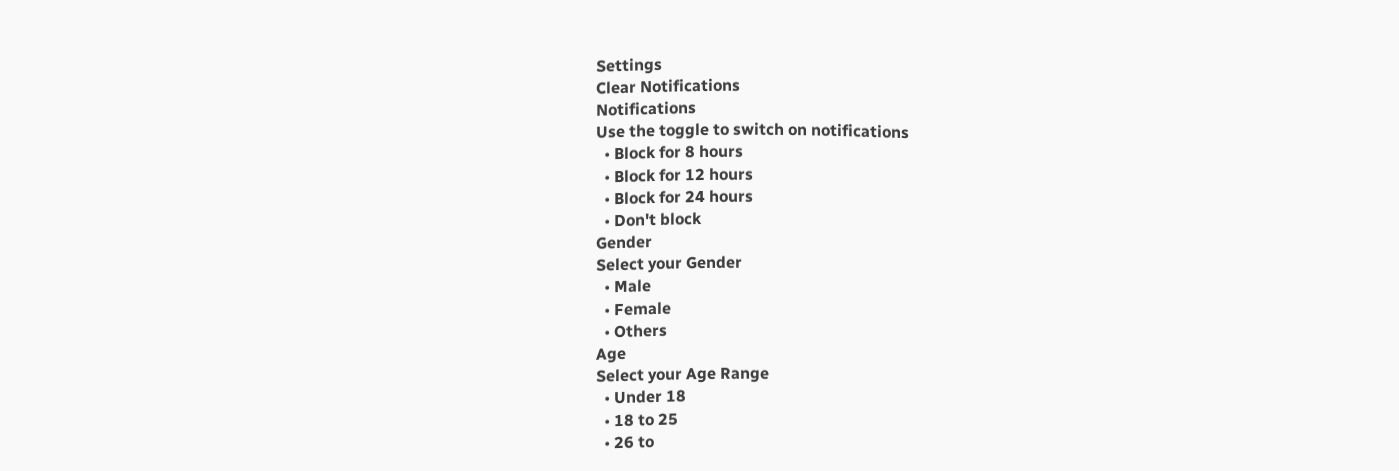Settings
Clear Notifications
Notifications
Use the toggle to switch on notifications
  • Block for 8 hours
  • Block for 12 hours
  • Block for 24 hours
  • Don't block
Gender
Select your Gender
  • Male
  • Female
  • Others
Age
Select your Age Range
  • Under 18
  • 18 to 25
  • 26 to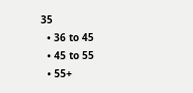35
  • 36 to 45
  • 45 to 55
  • 55+